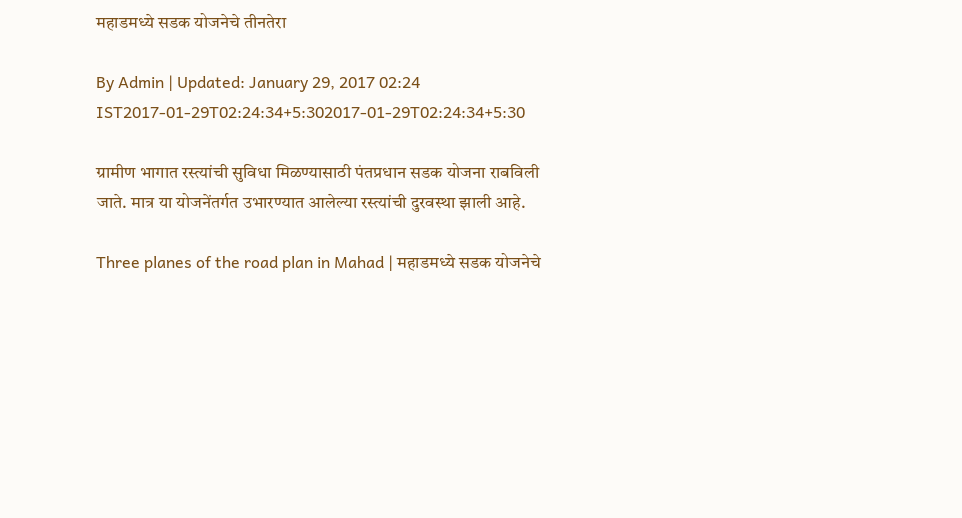महाडमध्ये सडक योजनेचे तीनतेरा

By Admin | Updated: January 29, 2017 02:24 IST2017-01-29T02:24:34+5:302017-01-29T02:24:34+5:30

ग्रामीण भागात रस्त्यांची सुविधा मिळण्यासाठी पंतप्रधान सडक योजना राबविली जाते. मात्र या योजनेंतर्गत उभारण्यात आलेल्या रस्त्यांची दुरवस्था झाली आहे.

Three planes of the road plan in Mahad | महाडमध्ये सडक योजनेचे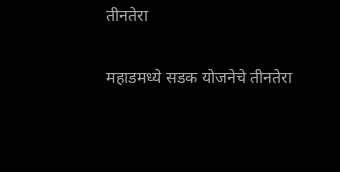तीनतेरा

महाडमध्ये सडक योजनेचे तीनतेरा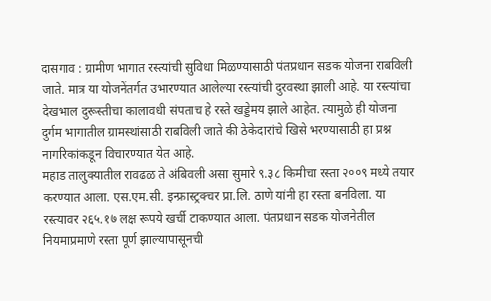दासगाव : ग्रामीण भागात रस्त्यांची सुविधा मिळण्यासाठी पंतप्रधान सडक योजना राबविली जाते. मात्र या योजनेंतर्गत उभारण्यात आलेल्या रस्त्यांची दुरवस्था झाली आहे. या रस्त्यांचा देखभाल दुरूस्तीचा कालावधी संपताच हे रस्ते खड्डेमय झाले आहेत. त्यामुळे ही योजना दुर्गम भागातील ग्रामस्थांसाठी राबविली जाते की ठेकेदारांचे खिसे भरण्यासाठी हा प्रश्न नागरिकांकडून विचारण्यात येत आहे.
महाड तालुक्यातील रावढळ ते अंबिवली असा सुमारे ९.३८ किमीचा रस्ता २००९ मध्ये तयार करण्यात आला. एस.एम.सी. इन्फ्रास्ट्रक्चर प्रा.लि. ठाणे यांनी हा रस्ता बनविला. या रस्त्यावर २६५.१७ लक्ष रूपये खर्ची टाकण्यात आला. पंतप्रधान सडक योजनेतील नियमाप्रमाणे रस्ता पूर्ण झाल्यापासूनची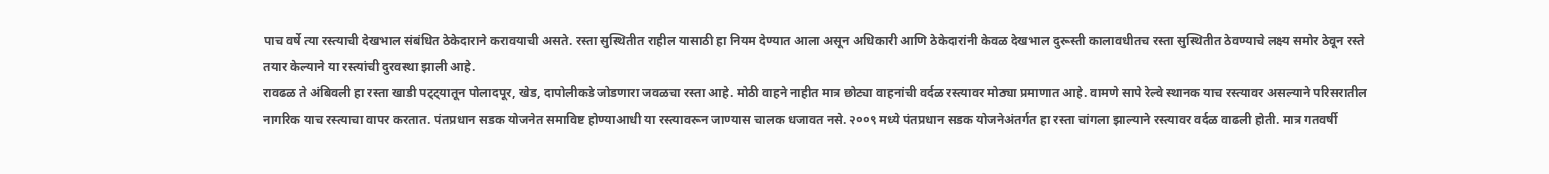पाच वर्षे त्या रस्त्याची देखभाल संबंधित ठेकेदाराने करावयाची असते. रस्ता सुस्थितीत राहील यासाठी हा नियम देण्यात आला असून अधिकारी आणि ठेकेदारांनी केवळ देखभाल दुरूस्ती कालावधीतच रस्ता सुस्थितीत ठेवण्याचे लक्ष्य समोर ठेवून रस्ते तयार केल्याने या रस्त्यांची दुरवस्था झाली आहे.
रावढळ ते अंबिवली हा रस्ता खाडी पट्ट्यातून पोलादपूर, खेड, दापोलीकडे जोडणारा जवळचा रस्ता आहे. मोठी वाहने नाहीत मात्र छोट्या वाहनांची वर्दळ रस्त्यावर मोठ्या प्रमाणात आहे. वामणे सापे रेल्वे स्थानक याच रस्त्यावर असल्याने परिसरातील नागरिक याच रस्त्याचा वापर करतात. पंतप्रधान सडक योजनेत समाविष्ट होण्याआधी या रस्त्यावरून जाण्यास चालक धजावत नसे. २००९ मध्ये पंतप्रधान सडक योजनेअंतर्गत हा रस्ता चांगला झाल्याने रस्त्यावर वर्दळ वाढली होती. मात्र गतवर्षी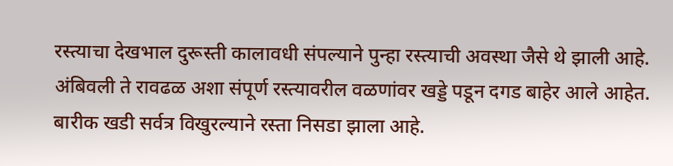रस्त्याचा देखभाल दुरूस्ती कालावधी संपल्याने पुन्हा रस्त्याची अवस्था जैसे थे झाली आहे.
अंबिवली ते रावढळ अशा संपूर्ण रस्त्यावरील वळणांवर खड्डे पडून दगड बाहेर आले आहेत. बारीक खडी सर्वत्र विखुरल्याने रस्ता निसडा झाला आहे.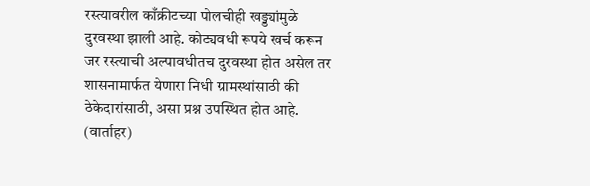रस्त्यावरील काँक्रीटच्या पोलचीही खड्ड्यांमुळे दुरवस्था झाली आहे. कोट्यवधी रूपये खर्च करून जर रस्त्याची अल्पावधीतच दुरवस्था होत असेल तर शासनामार्फत येणारा निधी ग्रामस्थांसाठी की ठेकेदारांसाठी, असा प्रश्न उपस्थित होत आहे. (वार्ताहर)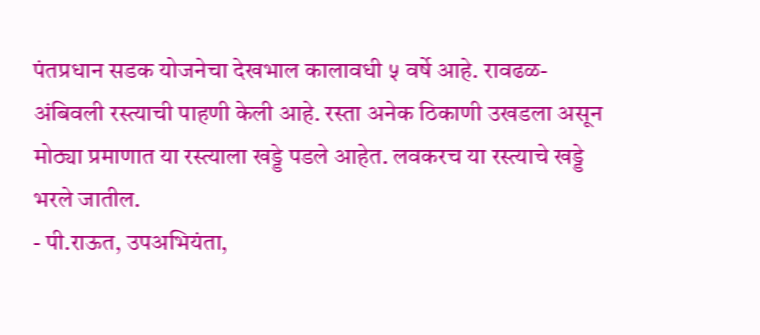पंतप्रधान सडक योजनेचा देखभाल कालावधी ५ वर्षे आहे. रावढळ-अंबिवली रस्त्याची पाहणी केली आहे. रस्ता अनेक ठिकाणी उखडला असून मोठ्या प्रमाणात या रस्त्याला खड्डे पडले आहेत. लवकरच या रस्त्याचे खड्डे भरले जातील.
- पी.राऊत, उपअभियंता,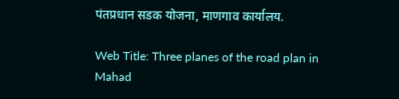पंतप्रधान सडक योजना, माणगाव कार्यालय.

Web Title: Three planes of the road plan in Mahad